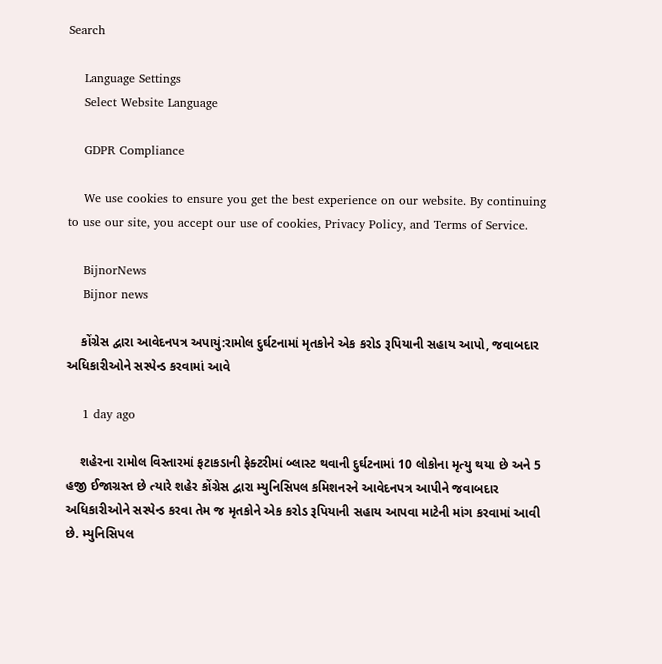Search

    Language Settings
    Select Website Language

    GDPR Compliance

    We use cookies to ensure you get the best experience on our website. By continuing to use our site, you accept our use of cookies, Privacy Policy, and Terms of Service.

    BijnorNews
    Bijnor news

    કોંગ્રેસ દ્વારા આવેદનપત્ર અપાયું:રામોલ દુર્ઘટનામાં મૃતકોને એક કરોડ રૂપિયાની સહાય આપો, જવાબદાર અધિકારીઓને સસ્પેન્ડ કરવામાં આવે

    1 day ago

    શહેરના રામોલ વિસ્તારમાં ફટાકડાની ફેક્ટરીમાં બ્લાસ્ટ થવાની દુર્ઘટનામાં 10 લોકોના મૃત્યુ થયા છે અને 5 હજી ઈજાગ્રસ્ત છે ત્યારે શહેર કોંગ્રેસ દ્વારા મ્યુનિસિપલ કમિશનરને આવેદનપત્ર આપીને જવાબદાર અધિકારીઓને સસ્પેન્ડ કરવા તેમ જ મૃતકોને એક કરોડ રૂપિયાની સહાય આપવા માટેની માંગ કરવામાં આવી છે. મ્યુનિસિપલ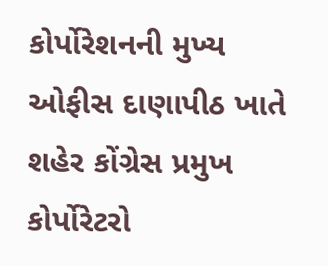કોર્પોરેશનની મુખ્ય ઓફીસ દાણાપીઠ ખાતે શહેર કોંગ્રેસ પ્રમુખ કોર્પોરેટરો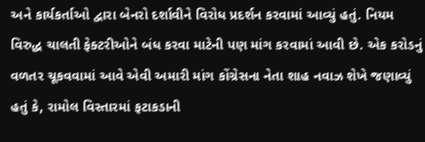અને કાર્યકર્તાઓ દ્વારા બેનરો દર્શાવીને વિરોધ પ્રદર્શન કરવામાં આવ્યું હતું. નિયમ વિરુદ્ધ ચાલતી ફેક્ટરીઓને બંધ કરવા માટેની પણ માંગ કરવામાં આવી છે. એક કરોડનું વળતર ચૂકવવામાં આવે એવી અમારી માંગ કોંગ્રેસના નેતા શાહ નવાઝ શેખે જણાવ્યું હતું કે, રામોલ વિસ્તારમાં ફટાકડાની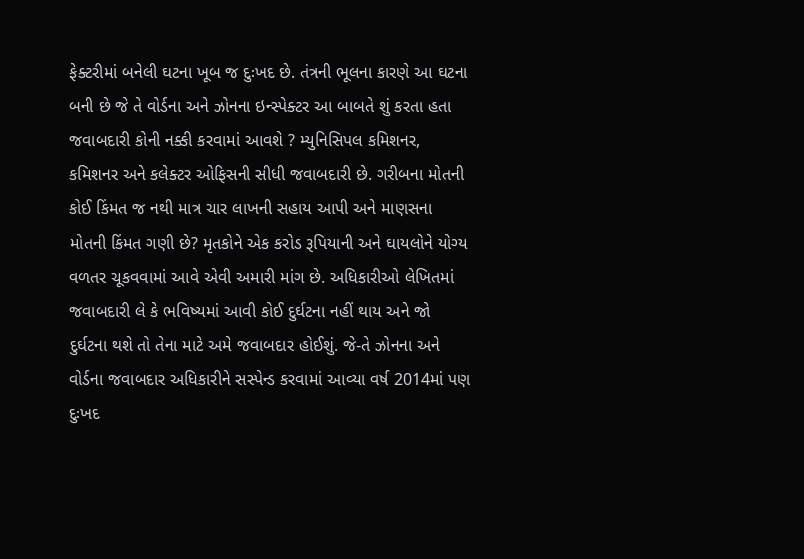ફેક્ટરીમાં બનેલી ઘટના ખૂબ જ દુઃખદ છે. તંત્રની ભૂલના કારણે આ ઘટના બની છે જે તે વોર્ડના અને ઝોનના ઇન્સ્પેક્ટર આ બાબતે શું કરતા હતા જવાબદારી કોની નક્કી કરવામાં આવશે ? મ્યુનિસિપલ કમિશનર, કમિશનર અને કલેક્ટર ઓફિસની સીધી જવાબદારી છે. ગરીબના મોતની કોઈ કિંમત જ નથી માત્ર ચાર લાખની સહાય આપી અને માણસના મોતની કિંમત ગણી છે? મૃતકોને એક કરોડ રૂપિયાની અને ઘાયલોને યોગ્ય વળતર ચૂકવવામાં આવે એવી અમારી માંગ છે. અધિકારીઓ લેખિતમાં જવાબદારી લે કે ભવિષ્યમાં આવી કોઈ દુર્ઘટના નહીં થાય અને જો દુર્ઘટના થશે તો તેના માટે અમે જવાબદાર હોઈશું. જે-તે ઝોનના અને વોર્ડના જવાબદાર અધિકારીને સસ્પેન્ડ કરવામાં આવ્યા વર્ષ 2014માં પણ દુઃખદ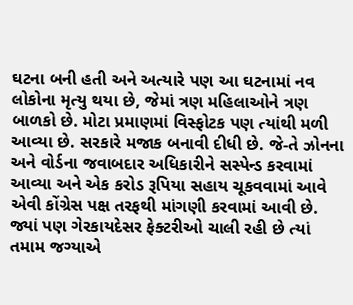ઘટના બની હતી અને અત્યારે પણ આ ઘટનામાં નવ લોકોના મૃત્યુ થયા છે, જેમાં ત્રણ મહિલાઓને ત્રણ બાળકો છે. મોટા પ્રમાણમાં વિસ્ફોટક પણ ત્યાંથી મળી આવ્યા છે. સરકારે મજાક બનાવી દીધી છે. જે-તે ઝોનના અને વોર્ડના જવાબદાર અધિકારીને સસ્પેન્ડ કરવામાં આવ્યા અને એક કરોડ રૂપિયા સહાય ચૂકવવામાં આવે એવી કોંગ્રેસ પક્ષ તરફથી માંગણી કરવામાં આવી છે. જ્યાં પણ ગેરકાયદેસર ફેક્ટરીઓ ચાલી રહી છે ત્યાં તમામ જગ્યાએ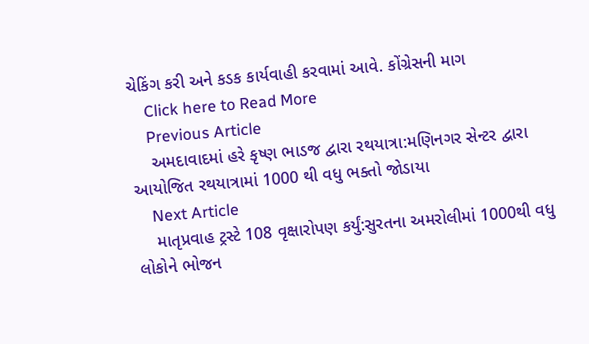ચેકિંગ કરી અને કડક કાર્યવાહી કરવામાં આવે. કોંગ્રેસની માગ
    Click here to Read More
    Previous Article
    અમદાવાદમાં હરે કૃષ્ણ ભાડજ દ્વારા રથયાત્રા:મણિનગર સેન્ટર દ્વારા આયોજિત રથયાત્રામાં 1000 થી વધુ ભક્તો જોડાયા
    Next Article
    માતૃપ્રવાહ ટ્રસ્ટે 108 વૃક્ષારોપણ કર્યું:સુરતના અમરોલીમાં 1000થી વધુ લોકોને ભોજન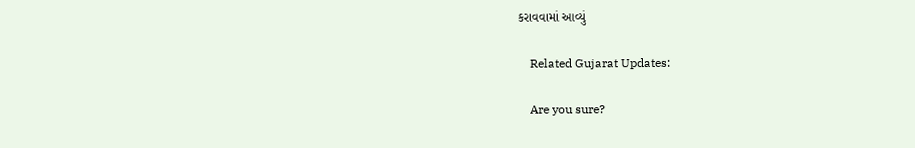કરાવવામાં આવ્યું

    Related Gujarat Updates:

    Are you sure?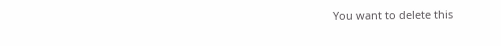You want to delete this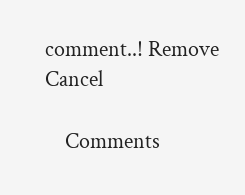comment..! Remove Cancel

    Comments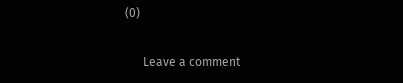(0)

      Leave a comment